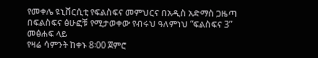የመቀሌ ዩኒቨርሲቲ የፍልስፍና መምህርና በአዲስ አድማስ ጋዜጣ በፍልስፍና ፅሁፎቹ የሚታወቀው የብሩህ ዓለምነህ “ፍልስፍና 3” መፅሐፍ ላይ
የዛሬ ሳምንት ከቀኑ 8፡00 ጀምሮ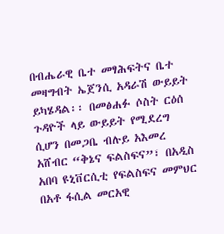በብሔራዊ ቤተ መፃሕፍትና ቤተ መዛግብት ኤጀንሲ አዳራሽ ውይይት ይካሄዳል፡፡ በመፅሐፉ ሶስት ርዕሰ ጉዳዮች ላይ ውይይት የሚደረግ ሲሆን በመጋቤ ብሉይ አእመረ አሸብር “ቅኔና ፍልስፍና”፣ በአዲስ አበባ ዩኒቨርሲቲ የፍልስፍና መምህር በአቶ ፋሲል መርአዊ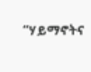“ሃይማኖትና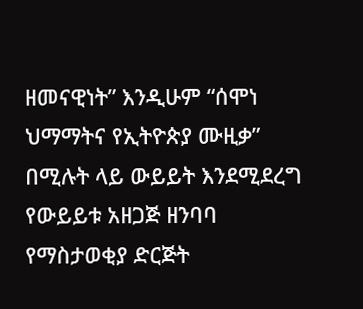ዘመናዊነት” እንዲሁም “ሰሞነ ህማማትና የኢትዮጵያ ሙዚቃ” በሚሉት ላይ ውይይት እንደሚደረግ የውይይቱ አዘጋጅ ዘንባባ የማስታወቂያ ድርጅት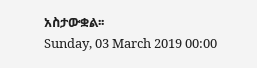አስታውቋል፡፡
Sunday, 03 March 2019 00:00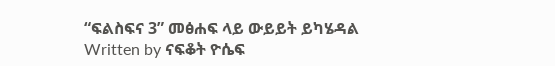“ፍልስፍና 3” መፅሐፍ ላይ ውይይት ይካሄዳል
Written by ናፍቆት ዮሴፍ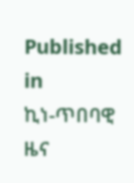Published in
ኪነ-ጥበባዊ ዜና